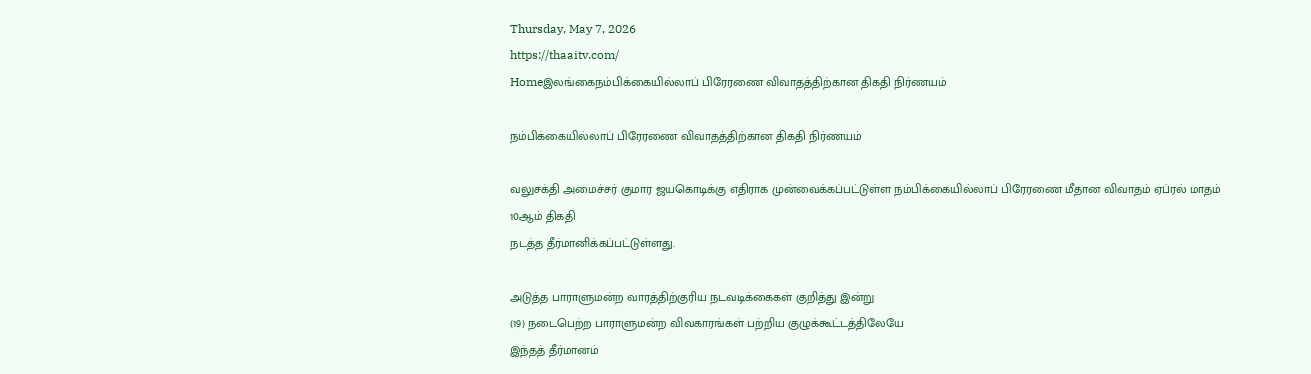Thursday, May 7, 2026
https://thaaitv.com/
Homeஇலங்கைநம்பிக்கையில்லாப் பிரேரணை விவாதத்திற்கான திகதி நிர்ணயம்

நம்பிக்கையில்லாப் பிரேரணை விவாதத்திற்கான திகதி நிர்ணயம்

வலுசக்தி அமைச்சர் குமார ஜயகொடிக்கு எதிராக முன்வைக்கப்பட்டுள்ள நம்பிக்கையில்லாப் பிரேரணை மீதான விவாதம் ஏப்ரல் மாதம் 10ஆம் திகதி
நடத்த தீர்மானிக்கப்பட்டுள்ளது.

அடுத்த பாராளுமன்ற வாரத்திற்குரிய நடவடிக்கைகள் குறித்து இன்று
(19) நடைபெற்ற பாராளுமன்ற விவகாரங்கள் பற்றிய குழுக்கூட்டத்திலேயே
இந்தத் தீர்மானம்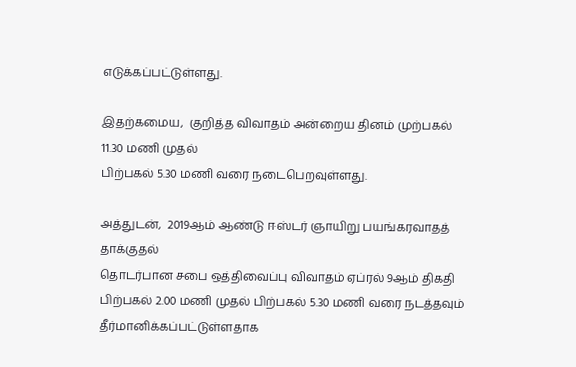எடுக்கப்பட்டுள்ளது.

இதற்கமைய,  குறித்த விவாதம் அன்றைய தினம் முற்பகல் 11.30 மணி முதல்
பிற்பகல் 5.30 மணி வரை நடைபெறவுள்ளது.

அத்துடன்,  2019ஆம் ஆண்டு ஈஸ்டர் ஞாயிறு பயங்கரவாதத் தாக்குதல்
தொடர்பான சபை ஒத்திவைப்பு விவாதம் ஏப்ரல் 9ஆம் திகதி பிற்பகல் 2.00 மணி முதல் பிற்பகல் 5.30 மணி வரை நடத்தவும் தீர்மானிக்கப்பட்டுள்ளதாக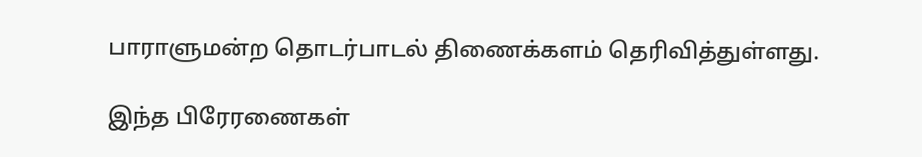பாராளுமன்ற தொடர்பாடல் திணைக்களம் தெரிவித்துள்ளது.

இந்த பிரேரணைகள்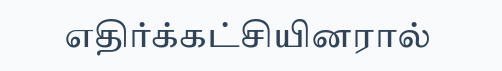எதிர்க்கட்சியினரால்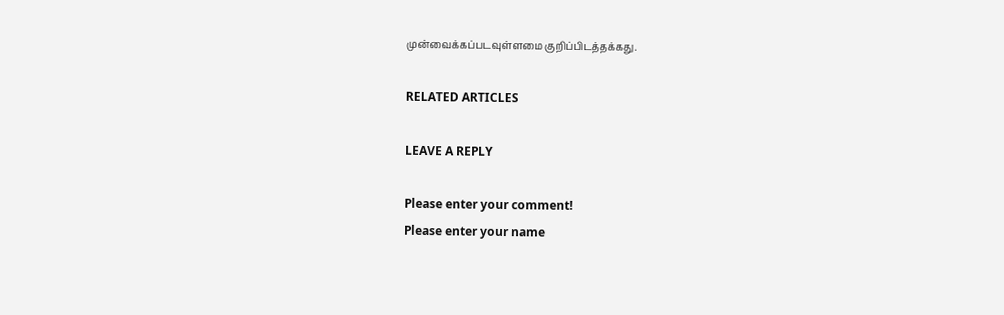முன்வைக்கப்படவுள்ளமை குறிப்பிடத்தக்கது.

RELATED ARTICLES

LEAVE A REPLY

Please enter your comment!
Please enter your name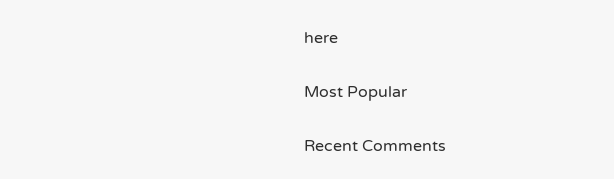here

Most Popular

Recent Comments